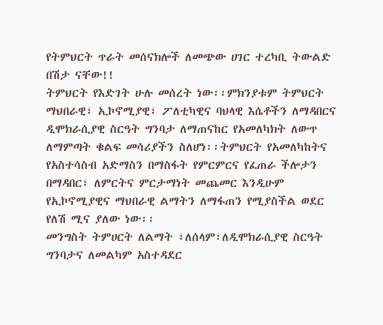የትምህርት ጥራት መሰናክሎች ለመጭው ሀገር ተረካቢ ትውልድ በሽታ ናቸው!!
ትምህርት የእድገት ሁሉ መሰረት ነው፡፡ምክንያቱም ትምህርት ማህበራዊ፣ ኢኮኖሚያዊ፣ ፖለቲካዊና ባህላዊ እሴቶችን ለማዳበርና ዲሞክራሲያዊ ስርዓት ግንባታ ለማጠናከር የአመለካክት ለውጥ ለማምጣት ቁልፍ መሳሪያችን ስለሆነ፡፡ትምህርት የአመለካከትና የአስተሳስብ አድማስን በማስፋት የምርምርና የፈጠራ ችሎታን በማዳበር፣ ለምርትና ምርታማነት መጨመር እንዲሁም የኢኮኖሚያዊና ማህበራዊ ልማትን ለማፋጠን የሚያስችል ወደር የለሽ ሚና ያለው ነው፡፡
መንግስት ትምሀርት ለልማት ፣ለሰላም፣ለዲሞክራሲያዊ ስርዓት ግንባታና ለመልካም አስተዳደር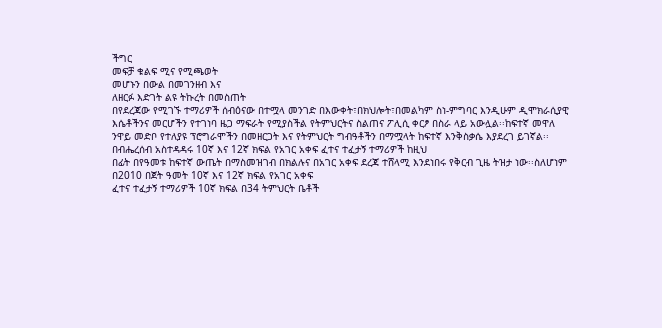ችግር
መፍቻ ቁልፍ ሚና የሚጫወት
መሆኑን በውል በመገንዘብ እና
ለዘርፉ እድገት ልዩ ትኩረት በመስጠት
በየደረጃው የሚገኙ ተማሪዎች ሰብዕናው በተሟላ መንገድ በእውቀት፣በክህሎት፣በመልካም ስነ-ምግባር እንዲሁም ዲሞክራሲያዊ
እሴቶችንና መርሆችን የተገነባ ዜጋ ማፍራት የሚያስችል የትምህርትና ስልጠና ፖሊሲ ቀርፆ በስራ ላይ አውሏል፡፡ከፍተኛ መዋለ
ንዋይ መድቦ የተለያዩ ፕሮግራሞችን በመዘርጋት እና የትምህርት ግብዓቶችን በማሟላት ከፍተኛ እንቅስቃሴ እያደረገ ይገኛል፡፡
በብሔረሰብ አስተዳዳሩ 10ኛ እና 12ኛ ክፍል የአገር አቀፍ ፈተና ተፈታኝ ተማሪዎች ከዚህ
በፊት በየዓመቱ ከፍተኛ ውጤት በማስመዝገብ በክልሉና በአገር አቀፍ ደረጃ ተሸላሚ እንደነበሩ የቅርብ ጊዜ ትዝታ ነው፡፡ስለሆነም
በ2010 በጀት ዓመት 10ኛ እና 12ኛ ክፍል የአገር አቀፍ
ፈተና ተፈታኝ ተማሪዎች 10ኛ ክፍል በ34 ትምህርት ቤቶች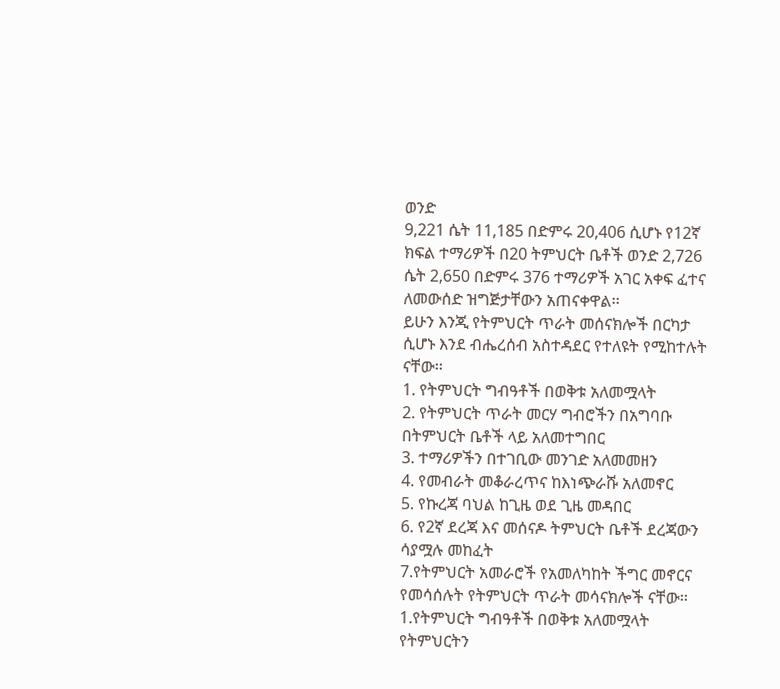ወንድ
9,221 ሴት 11,185 በድምሩ 20,406 ሲሆኑ የ12ኛ ክፍል ተማሪዎች በ20 ትምህርት ቤቶች ወንድ 2,726
ሴት 2,650 በድምሩ 376 ተማሪዎች አገር አቀፍ ፈተና ለመውሰድ ዝግጅታቸውን አጠናቀዋል፡፡
ይሁን እንጂ የትምህርት ጥራት መሰናክሎች በርካታ ሲሆኑ እንደ ብሔረሰብ አስተዳደር የተለዩት የሚከተሉት ናቸው፡፡
1. የትምህርት ግብዓቶች በወቅቱ አለመሟላት
2. የትምህርት ጥራት መርሃ ግብሮችን በአግባቡ በትምህርት ቤቶች ላይ አለመተግበር
3. ተማሪዎችን በተገቢው መንገድ አለመመዘን
4. የመብራት መቆራረጥና ከእነጭራሹ አለመኖር
5. የኩረጃ ባህል ከጊዜ ወደ ጊዜ መዳበር
6. የ2ኛ ደረጃ እና መሰናዶ ትምህርት ቤቶች ደረጃውን
ሳያሟሉ መከፈት
7.የትምህርት አመራሮች የአመለካከት ችግር መኖርና የመሳሰሉት የትምህርት ጥራት መሳናክሎች ናቸው፡፡
1.የትምህርት ግብዓቶች በወቅቱ አለመሟላት
የትምህርትን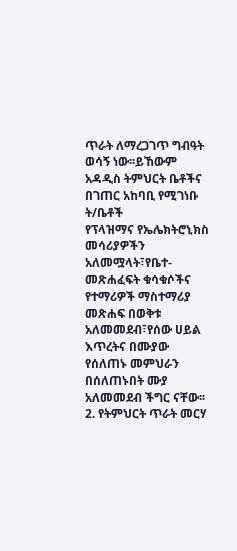ጥራት ለማረጋገጥ ግብዓት ወሳኝ ነው፡፡ይኸውም አዳዲስ ትምህርት ቤቶችና በገጠር አከባቢ የሚገነቡ ት/ቤቶች
የፕላዝማና የኤሌክትሮኒክስ መሳሪያዎችን አለመሟላት፣የቤተ-መጽሐፈፍት ቁሳቁሶችና የተማሪዎች ማስተማሪያ መጽሐፍ በወቅቱ
አለመመደብ፣የሰው ሀይል እጥረትና በሙያው የሰለጠኑ መምህራን በሰለጠኑበት ሙያ አለመመደብ ችግር ናቸው፡፡
2. የትምህርት ጥራት መርሃ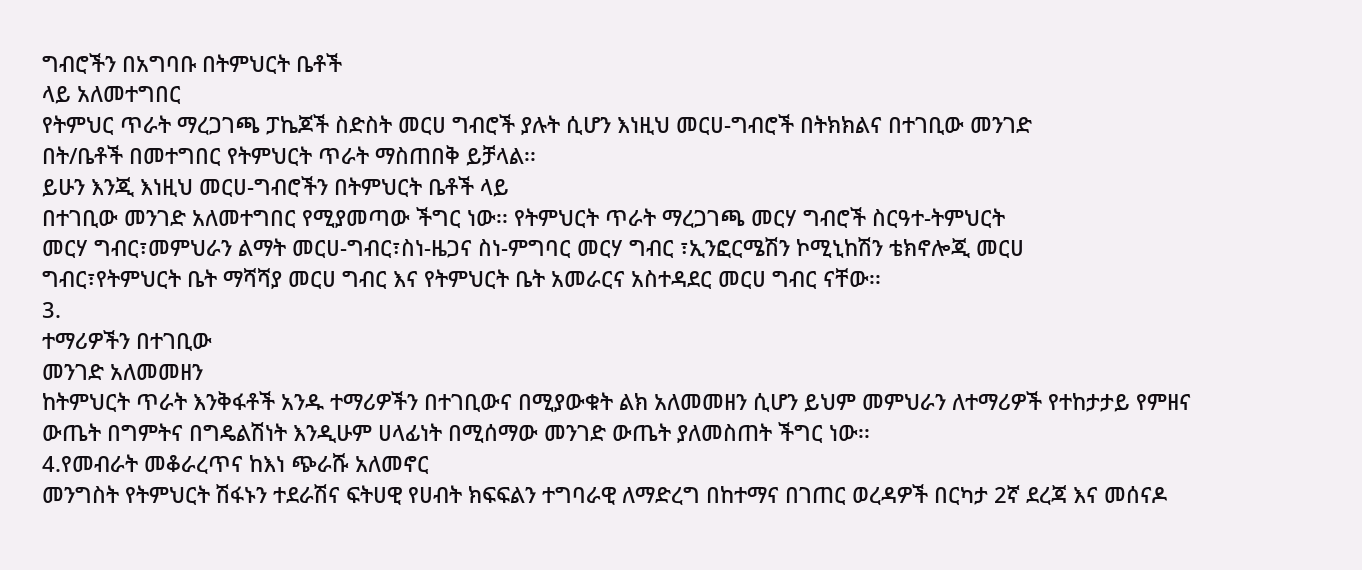ግብሮችን በአግባቡ በትምህርት ቤቶች
ላይ አለመተግበር
የትምህር ጥራት ማረጋገጫ ፓኬጆች ስድስት መርሀ ግብሮች ያሉት ሲሆን እነዚህ መርሀ-ግብሮች በትክክልና በተገቢው መንገድ
በት/ቤቶች በመተግበር የትምህርት ጥራት ማስጠበቅ ይቻላል፡፡
ይሁን እንጂ እነዚህ መርሀ-ግብሮችን በትምህርት ቤቶች ላይ
በተገቢው መንገድ አለመተግበር የሚያመጣው ችግር ነው፡፡ የትምህርት ጥራት ማረጋገጫ መርሃ ግብሮች ስርዓተ-ትምህርት
መርሃ ግብር፣መምህራን ልማት መርሀ-ግብር፣ስነ-ዜጋና ስነ-ምግባር መርሃ ግብር ፣ኢንፎርሜሽን ኮሚኒከሽን ቴክኖሎጂ መርሀ
ግብር፣የትምህርት ቤት ማሻሻያ መርሀ ግብር እና የትምህርት ቤት አመራርና አስተዳደር መርሀ ግብር ናቸው፡፡
3.
ተማሪዎችን በተገቢው
መንገድ አለመመዘን
ከትምህርት ጥራት እንቅፋቶች አንዱ ተማሪዎችን በተገቢውና በሚያውቁት ልክ አለመመዘን ሲሆን ይህም መምህራን ለተማሪዎች የተከታታይ የምዘና ውጤት በግምትና በግዴልሽነት እንዲሁም ሀላፊነት በሚሰማው መንገድ ውጤት ያለመስጠት ችግር ነው፡፡
4.የመብራት መቆራረጥና ከእነ ጭራሹ አለመኖር
መንግስት የትምህርት ሽፋኑን ተደራሽና ፍትሀዊ የሀብት ክፍፍልን ተግባራዊ ለማድረግ በከተማና በገጠር ወረዳዎች በርካታ 2ኛ ደረጃ እና መሰናዶ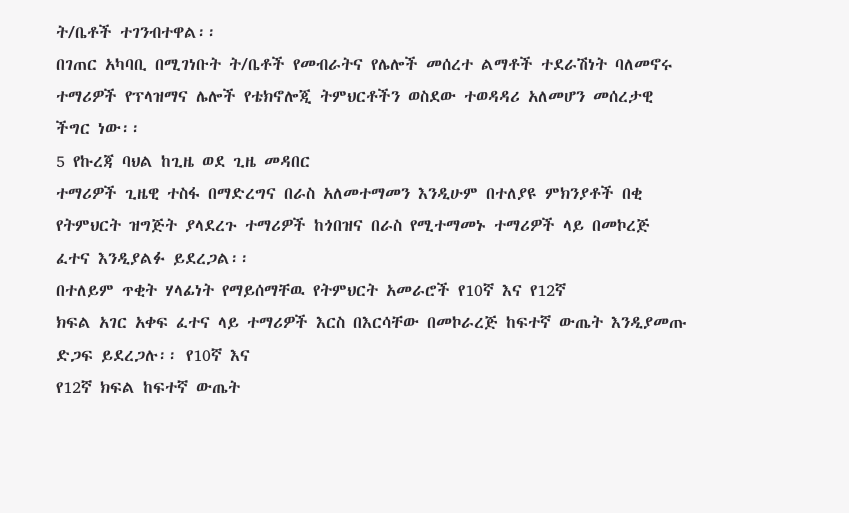ት/ቤቶች ተገንብተዋል፡፡
በገጠር አካባቢ በሚገነቡት ት/ቤቶች የመብራትና የሌሎች መሰረተ ልማቶች ተደራሽነት ባለመኖሩ ተማሪዎች የፕላዝማና ሌሎች የቴክኖሎጂ ትምህርቶችን ወስደው ተወዳዳሪ አለመሆን መሰረታዊ ችግር ነው፡፡
5 የኩረጃ ባህል ከጊዜ ወደ ጊዜ መዳበር
ተማሪዎች ጊዜዊ ተስፋ በማድረግና በራስ አለመተማመን እንዲሁም በተለያዩ ምክንያቶች በቂ የትምህርት ዝግጅት ያላደረጉ ተማሪዎች ከጎበዝና በራስ የሚተማመኑ ተማሪዎች ላይ በመኮረጅ ፈተና እንዲያልፉ ይደረጋል፡፡
በተለይም ጥቂት ሃላፊነት የማይሰማቸዉ የትምህርት አመራሮች የ10ኛ እና የ12ኛ
ክፍል አገር አቀፍ ፈተና ላይ ተማሪዎች እርስ በእርሳቸው በመኮራረጅ ከፍተኛ ውጤት እንዲያመጡ ድጋፍ ይደረጋሉ፡፡ የ10ኛ እና
የ12ኛ ክፍል ከፍተኛ ውጤት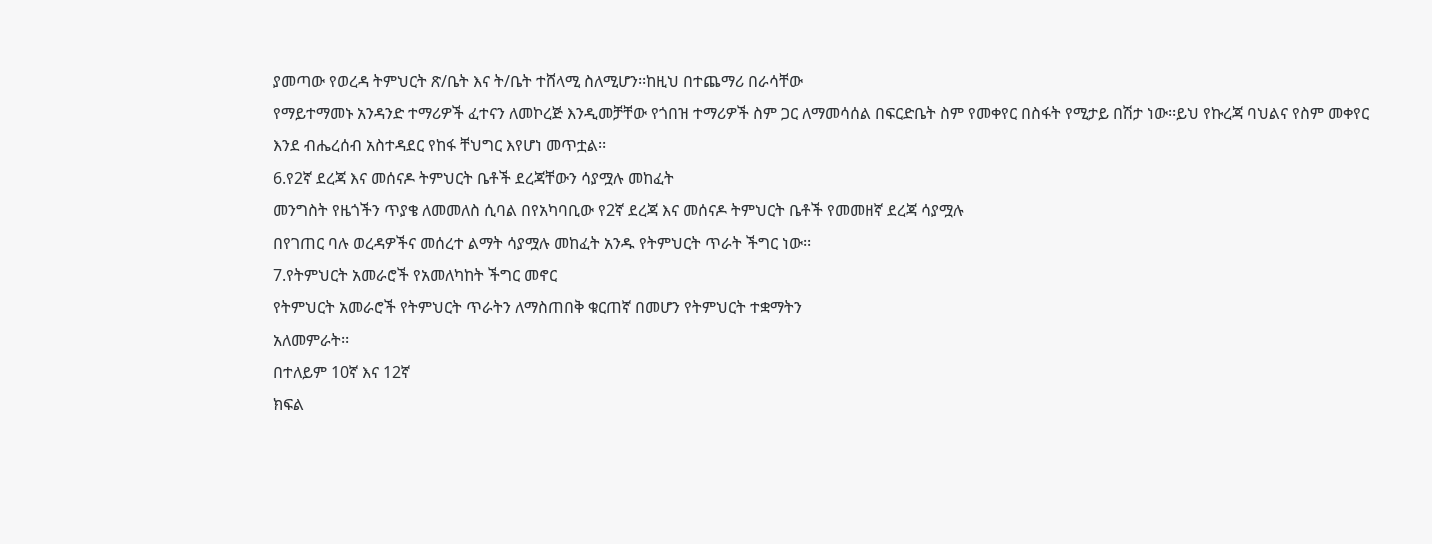ያመጣው የወረዳ ትምህርት ጽ/ቤት እና ት/ቤት ተሸላሚ ስለሚሆን፡፡ከዚህ በተጨማሪ በራሳቸው
የማይተማመኑ አንዳንድ ተማሪዎች ፈተናን ለመኮረጅ እንዲመቻቸው የጎበዝ ተማሪዎች ስም ጋር ለማመሳሰል በፍርድቤት ስም የመቀየር በስፋት የሚታይ በሽታ ነው፡፡ይህ የኩረጃ ባህልና የስም መቀየር
እንደ ብሔረሰብ አስተዳደር የከፋ ቸህግር እየሆነ መጥቷል፡፡
6.የ2ኛ ደረጃ እና መሰናዶ ትምህርት ቤቶች ደረጃቸውን ሳያሟሉ መከፈት
መንግስት የዜጎችን ጥያቄ ለመመለስ ሲባል በየአካባቢው የ2ኛ ደረጃ እና መሰናዶ ትምህርት ቤቶች የመመዘኛ ደረጃ ሳያሟሉ
በየገጠር ባሉ ወረዳዎችና መሰረተ ልማት ሳያሟሉ መከፈት አንዱ የትምህርት ጥራት ችግር ነው፡፡
7.የትምህርት አመራሮች የአመለካከት ችግር መኖር
የትምህርት አመራሮች የትምህርት ጥራትን ለማስጠበቅ ቁርጠኛ በመሆን የትምህርት ተቋማትን
አለመምራት፡፡
በተለይም 10ኛ እና 12ኛ
ክፍል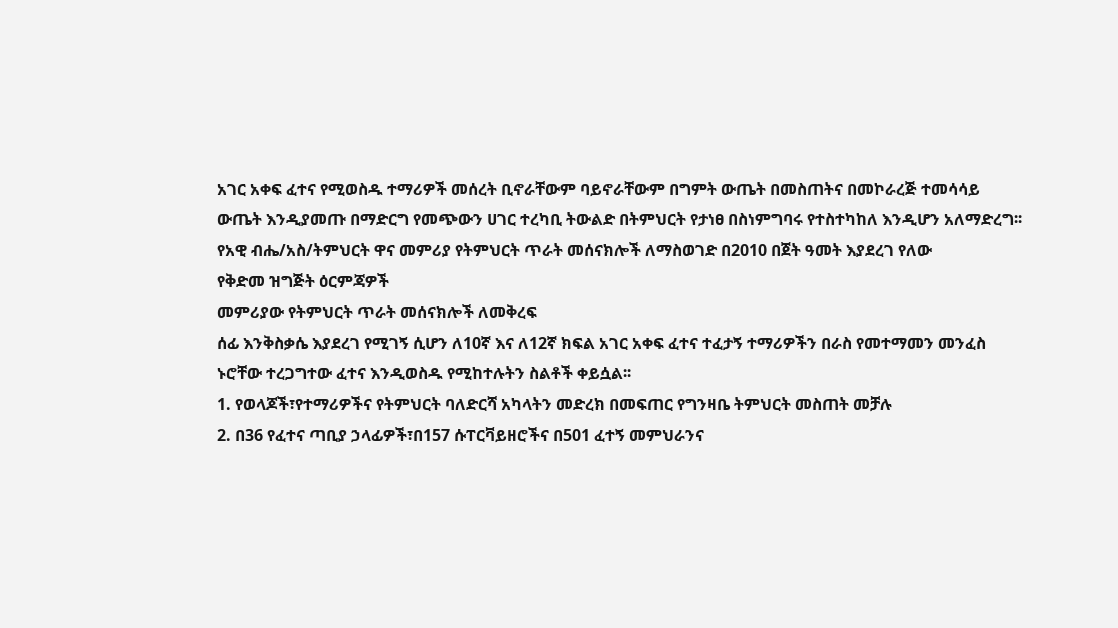አገር አቀፍ ፈተና የሚወስዱ ተማሪዎች መሰረት ቢኖራቸውም ባይኖራቸውም በግምት ውጤት በመስጠትና በመኮራረጅ ተመሳሳይ
ውጤት እንዲያመጡ በማድርግ የመጭውን ሀገር ተረካቢ ትውልድ በትምህርት የታነፀ በስነምግባሩ የተስተካከለ እንዲሆን አለማድረግ፡፡
የአዊ ብሔ/አስ/ትምህርት ዋና መምሪያ የትምህርት ጥራት መሰናክሎች ለማስወገድ በ2010 በጀት ዓመት እያደረገ የለው
የቅድመ ዝግጅት ዕርምጃዎች
መምሪያው የትምህርት ጥራት መሰናክሎች ለመቅረፍ
ሰፊ እንቅስቃሴ እያደረገ የሚገኝ ሲሆን ለ10ኛ እና ለ12ኛ ክፍል አገር አቀፍ ፈተና ተፈታኝ ተማሪዎችን በራስ የመተማመን መንፈስ
ኑሮቸው ተረጋግተው ፈተና እንዲወስዱ የሚከተሉትን ስልቶች ቀይሷል፡፡
1. የወላጆች፣የተማሪዎችና የትምህርት ባለድርሻ አካላትን መድረክ በመፍጠር የግንዛቤ ትምህርት መስጠት መቻሉ
2. በ36 የፈተና ጣቢያ ኃላፊዎች፣በ157 ሱፐርቫይዘሮችና በ501 ፈተኝ መምህራንና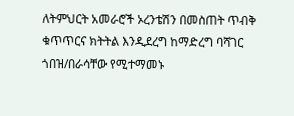ለትምህርት አመራሮች ኦረንቴሽን በመስጠት ጥብቅ ቁጥጥርና ክትትል እንዲደረግ ከማድረግ ባሻገር ጎበዝ/በራሳቸው የሚተማመኑ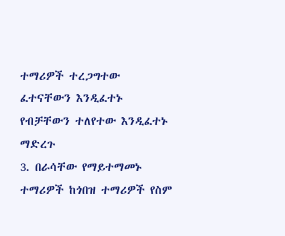ተማሪዎች ተረጋግተው ፈተናቸውን እንዲፈተኑ የብቻቸውን ተለየተው እንዲፈተኑ ማድረጉ
3. በራሳቸው የማይተማመኑ ተማሪዎች ከጎበዝ ተማሪዎች የስም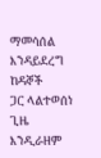ማመሳሰል እንዳይደረግ ከዳኞች
ጋር ላልተወሰነ ጊዜ እንዲራዘም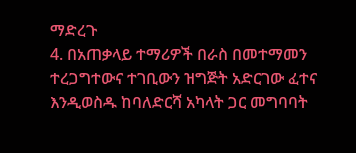ማድረጉ
4. በአጠቃላይ ተማሪዎች በራስ በመተማመን ተረጋግተውና ተገቢውን ዝግጅት አድርገው ፈተና
እንዲወስዱ ከባለድርሻ አካላት ጋር መግባባት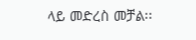ላይ መድረስ መቻል፡፡